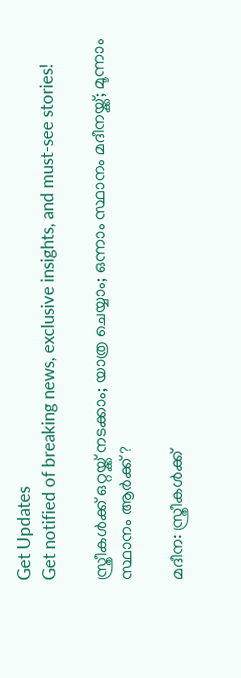Get Updates
Get notified of breaking news, exclusive insights, and must-see stories!

സ്ത്രീകൾക്ക് ഒറ്റയ്ക്ക് നടക്കാം; യാത്ര ചെയ്യാം; ഒന്നാം സ്ഥാനം മദീനയ്ക്ക്; മൂന്നാം സ്ഥാനം ആർക്ക് ?

മദീന: സ്ത്രീകൾക്ക്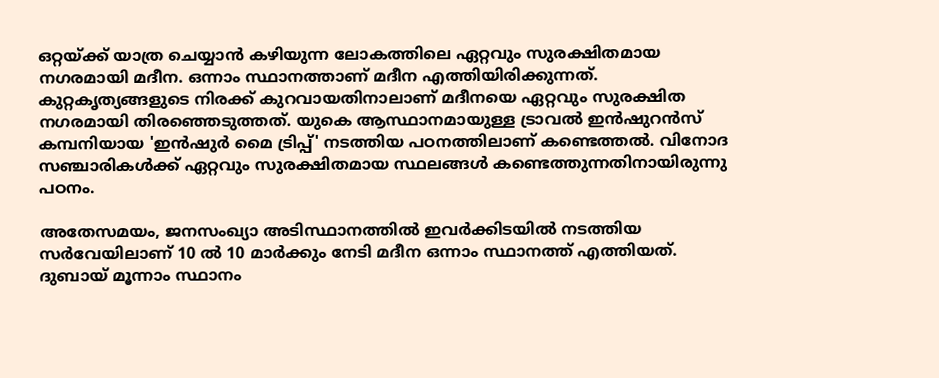ഒറ്റയ്ക്ക് യാത്ര ചെയ്യാൻ കഴിയുന്ന ലോകത്തിലെ ഏറ്റവും സുരക്ഷിതമായ നഗരമായി മദീന. ഒന്നാം സ്ഥാനത്താണ് മദീന എത്തിയിരിക്കുന്നത്. കുറ്റകൃത്യങ്ങളുടെ നിരക്ക് കുറവായതിനാലാണ് മദീനയെ ഏറ്റവും സുരക്ഷിത നഗരമായി തിരഞ്ഞെടുത്തത്. യുകെ ആസ്ഥാനമായുള്ള ട്രാവൽ ഇൻഷുറൻസ് കമ്പനിയായ 'ഇൻഷുർ മൈ ട്രിപ്പ്' നടത്തിയ പഠനത്തിലാണ് കണ്ടെത്തൽ. വിനോദ സഞ്ചാരികൾക്ക് ഏറ്റവും സുരക്ഷിതമായ സ്ഥലങ്ങൾ കണ്ടെത്തുന്നതിനായിരുന്നു പഠനം.

അതേസമയം, ജനസംഖ്യാ അടിസ്ഥാനത്തിൽ ഇവർക്കിടയിൽ നടത്തിയ സർവേയിലാണ് 10 ൽ 10 മാർക്കും നേടി മദീന ഒന്നാം സ്ഥാനത്ത് എത്തിയത്. ദുബായ് മൂന്നാം സ്ഥാനം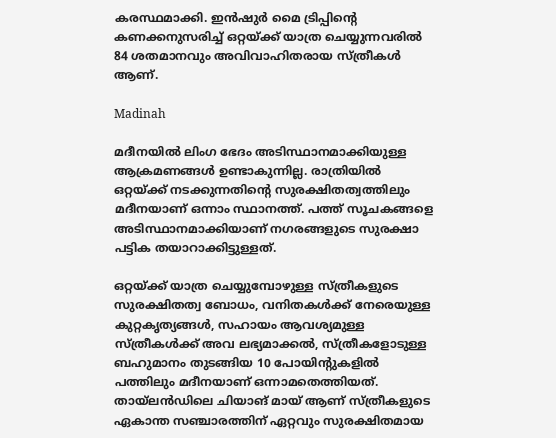കരസ്ഥമാക്കി. ഇൻഷുർ മൈ ട്രിപ്പിന്റെ കണക്കനുസരിച്ച് ഒറ്റയ്ക്ക് യാത്ര ചെയ്യുന്നവരിൽ 84 ശതമാനവും അവിവാഹിതരായ സ്ത്രീകൾ ആണ്.

Madinah

മദീനയിൽ ലിംഗ ഭേദം അടിസ്ഥാനമാക്കിയുള്ള ആക്രമണങ്ങൾ ഉണ്ടാകുന്നില്ല. രാത്രിയിൽ ഒറ്റയ്ക്ക് നടക്കുന്നതിന്റെ സുരക്ഷിതത്വത്തിലും മദീനയാണ് ഒന്നാം സ്ഥാനത്ത്. പത്ത് സൂചകങ്ങളെ അടിസ്ഥാനമാക്കിയാണ് നഗരങ്ങളുടെ സുരക്ഷാ പട്ടിക തയാറാക്കിട്ടുള്ളത്.

ഒറ്റയ്ക്ക് യാത്ര ചെയ്യുമ്പോഴുള്ള സ്ത്രീകളുടെ സുരക്ഷിതത്വ ബോധം, വനിതകൾക്ക് നേരെയുള്ള കുറ്റകൃത്യങ്ങൾ, സഹായം ആവശ്യമുള്ള സ്ത്രീകൾക്ക് അവ ലഭ്യമാക്കൽ, സ്ത്രീകളോടുള്ള ബഹുമാനം തുടങ്ങിയ 10 പോയിന്റുകളിൽ പത്തിലും മദീനയാണ് ഒന്നാമതെത്തിയത്. തായ്‌ലൻഡിലെ ചിയാങ് മായ് ആണ് സ്ത്രീകളുടെ ഏകാന്ത സഞ്ചാരത്തിന് ഏറ്റവും സുരക്ഷിതമായ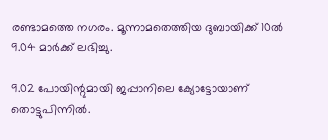രണ്ടാമത്തെ നഗരം. മൂന്നാമതെത്തിയ ദുബായിക്ക് 10ൽ 9.04 മാർക്ക് ലഭിച്ചു.

9.02 പോയിന്റുമായി ജപ്പാനിലെ ക്യോട്ടോയാണ് തൊട്ടുപിന്നിൽ.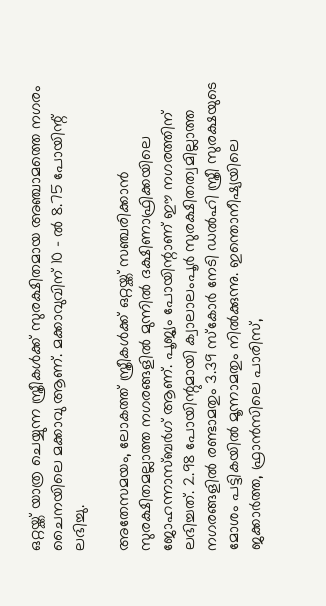ഒറ്റയ്ക്ക് യാത്ര ചെയ്യുന്ന സ്ത്രീകൾക്ക് സുരക്ഷിതമായ അഞ്ചാമത്തെ നഗരം ചൈനയിലെ മക്കാവു ആണ്. മക്കാവുവിന് 10 - ൽ 8.75 പോയിന്റ് ലഭിച്ചു.

അതേസമയം, ലോകത്ത് സ്ത്രീകൾക്ക് ഒറ്റയ്ക്ക് സഞ്ചരിക്കാൻ സുരക്ഷിതമല്ലാത്ത നഗരങ്ങളിൽ മുന്നിൽ ദക്ഷിണാഫ്രിക്കയിലെ ജോഹന്നാസ്ബർഗ് ആണ്. പൂജ്യം പോയിന്റാണ് ഈ നഗരത്തിന് ലഭിച്ചത്. 2.98 പോയിന്റുമായി ക്വാലാലംപൂർ സുരക്ഷിതത്വമില്ലാത്ത നഗരങ്ങളിൽ രണ്ടാമതും 3.39 സ്‌കോർ നേടി ഡൽഹി സ്ത്രീ സുരക്ഷയുടെ മോശം പട്ടികയിൽ മൂന്നാമതും നിൽക്കുന്നു. ഇന്തൊനീഷ്യയിലെ ജക്കാർത്ത, ഫ്രാൻസിലെ പാരിസ്,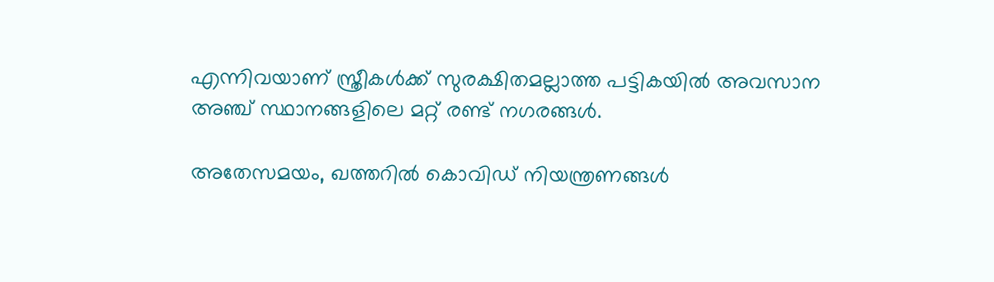എന്നിവയാണ് സ്ത്രീകൾക്ക് സുരക്ഷിതമല്ലാത്ത പട്ടികയിൽ അവസാന അഞ്ച് സ്ഥാനങ്ങളിലെ മറ്റ് രണ്ട് നഗരങ്ങൾ.

അതേസമയം, ഖത്തറില്‍ കൊവിഡ് നിയന്ത്രണങ്ങള്‍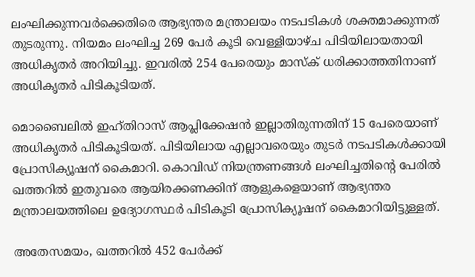ലംഘിക്കുന്നവര്‍ക്കെതിരെ ആഭ്യന്തര മന്ത്രാലയം നടപടികള്‍ ശക്തമാക്കുന്നത് തുടരുന്നു. നിയമം ലംഘിച്ച 269 പേര്‍ കൂടി വെള്ളിയാഴ്ച പിടിയിലായതായി അധികൃതര്‍ അറിയിച്ചു. ഇവരില്‍ 254 പേരെയും മാസ്‌ക് ധരിക്കാത്തതിനാണ് അധികൃതര്‍ പിടികൂടിയത്.

മൊബൈലില്‍ ഇഹ്തിറാസ് ആപ്ലിക്കേഷന്‍ ഇല്ലാതിരുന്നതിന് 15 പേരെയാണ് അധികൃതര്‍ പിടികൂടിയത്. പിടിയിലായ എല്ലാവരെയും തുടര്‍ നടപടികള്‍ക്കായി പ്രോസിക്യൂഷന് കൈമാറി. കൊവിഡ് നിയന്ത്രണങ്ങള്‍ ലംഘിച്ചതിന്റെ പേരില്‍ ഖത്തറില്‍ ഇതുവരെ ആയിരക്കണക്കിന് ആളുകളെയാണ് ആഭ്യന്തര മന്ത്രാലയത്തിലെ ഉദ്യോഗസ്ഥര്‍ പിടികൂടി പ്രോസിക്യൂഷന് കൈമാറിയിട്ടുള്ളത്.

അതേസമയം, ഖത്തറില്‍ 452 പേര്‍ക്ക്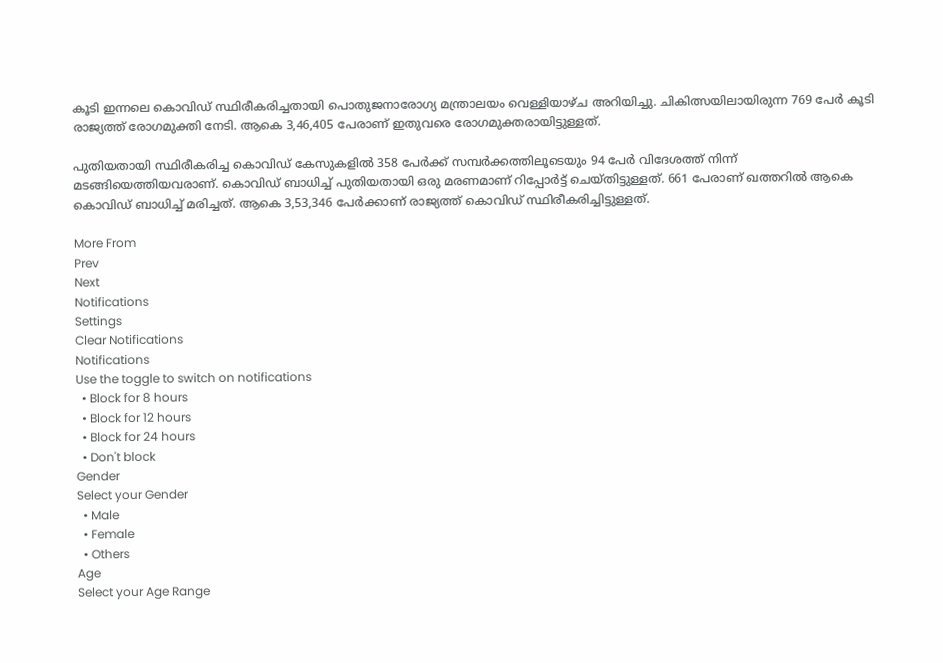കൂടി ഇന്നലെ കൊവിഡ് സ്ഥിരീകരിച്ചതായി പൊതുജനാരോഗ്യ മന്ത്രാലയം വെള്ളിയാഴ്ച അറിയിച്ചു. ചികിത്സയിലായിരുന്ന 769 പേര്‍ കൂടി രാജ്യത്ത് രോഗമുക്തി നേടി. ആകെ 3,46,405 പേരാണ് ഇതുവരെ രോഗമുക്തരായിട്ടുള്ളത്.

പുതിയതായി സ്ഥിരീകരിച്ച കൊവിഡ് കേസുകളില്‍ 358 പേര്‍ക്ക് സമ്പര്‍ക്കത്തിലൂടെയും 94 പേര്‍ വിദേശത്ത് നിന്ന് മടങ്ങിയെത്തിയവരാണ്. കൊവിഡ് ബാധിച്ച് പുതിയതായി ഒരു മരണമാണ് റിപ്പോര്‍ട്ട് ചെയ്തിട്ടുള്ളത്. 661 പേരാണ് ഖത്തറില്‍ ആകെ കൊവിഡ് ബാധിച്ച് മരിച്ചത്. ആകെ 3,53,346 പേര്‍ക്കാണ് രാജ്യത്ത് കൊവിഡ് സ്ഥിരീകരിച്ചിട്ടുള്ളത്.

More From
Prev
Next
Notifications
Settings
Clear Notifications
Notifications
Use the toggle to switch on notifications
  • Block for 8 hours
  • Block for 12 hours
  • Block for 24 hours
  • Don't block
Gender
Select your Gender
  • Male
  • Female
  • Others
Age
Select your Age Range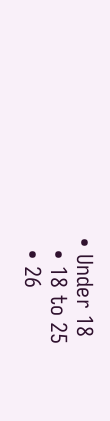• Under 18
  • 18 to 25
  • 26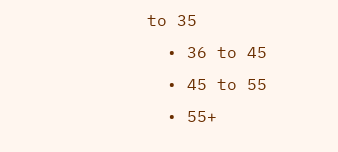to 35
  • 36 to 45
  • 45 to 55
  • 55+